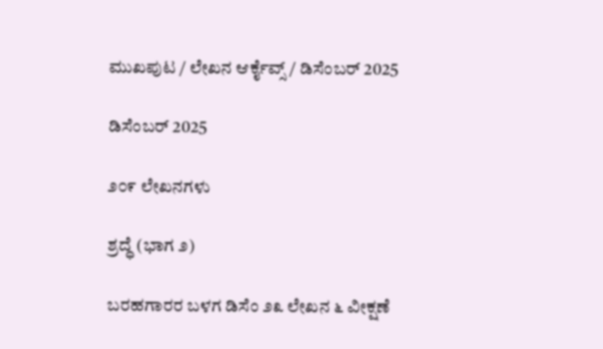ಮುಖಪುಟ / ಲೇಖನ ಆರ್ಕೈವ್ಸ್ / ಡಿಸೆಂಬರ್ 2025

ಡಿಸೆಂಬರ್ 2025

೨೦೯ ಲೇಖನಗಳು

ಶ್ರದ್ಧೆ (ಭಾಗ ೨)

ಬರಹಗಾರರ ಬಳಗ ಡಿಸೆಂ ೨೩ ಲೇಖನ ೬ ವೀಕ್ಷಣೆ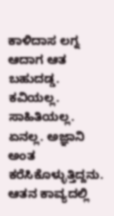ಕಾಳಿದಾಸ ಲಗ್ನ ಆದಾಗ ಆತ ಬಹುದಡ್ಡ. ಕವಿಯಲ್ಲ. ಸಾಹಿತಿಯಲ್ಲ. ಏನಲ್ಲ. ಅಜ್ಞಾನಿ ಅಂತ ಕರೆಸಿಕೊಳ್ಳುತ್ತಿದ್ದನು. ಆತನ ಕಾವ್ಯದಲ್ಲಿ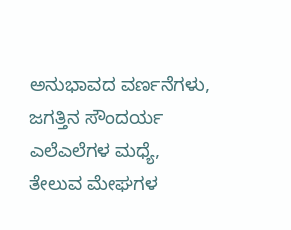ಅನುಭಾವದ ವರ್ಣನೆಗಳು, ಜಗತ್ತಿನ ಸೌಂದರ್ಯ ಎಲೆಎಲೆಗಳ ಮಧ್ಯೆ, ತೇಲುವ ಮೇಘಗಳ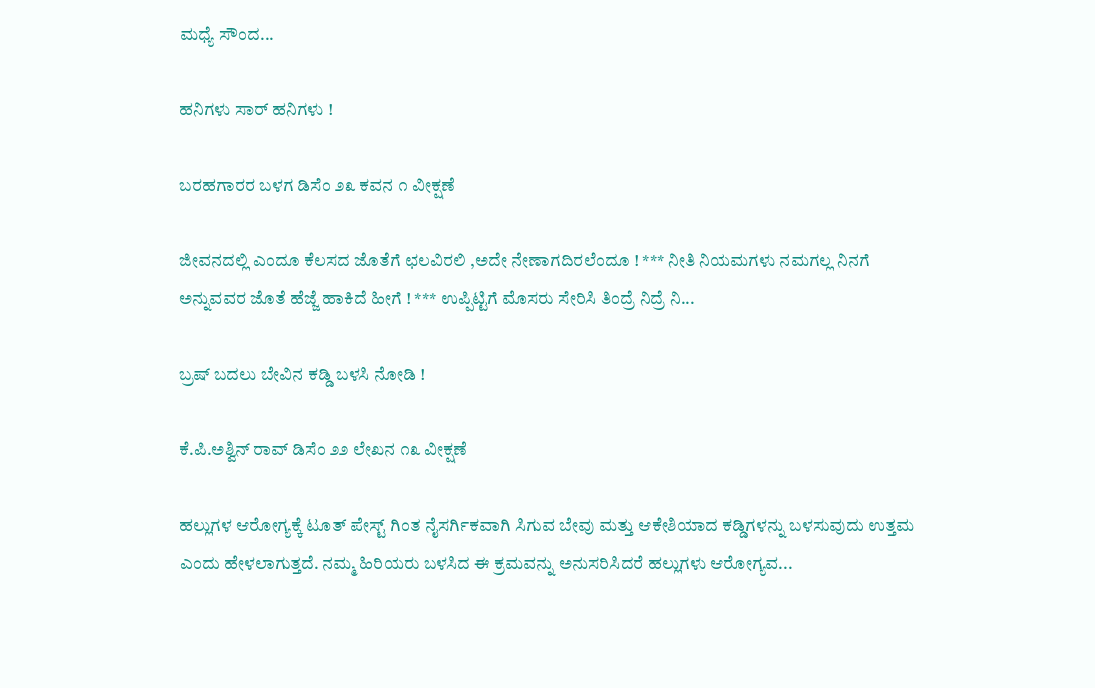ಮಧ್ಯೆ ಸೌಂದ...

ಹನಿಗಳು ಸಾರ್ ಹನಿಗಳು !

ಬರಹಗಾರರ ಬಳಗ ಡಿಸೆಂ ೨೩ ಕವನ ೧ ವೀಕ್ಷಣೆ

ಜೀವನದಲ್ಲಿ ಎಂದೂ ಕೆಲಸದ ಜೊತೆಗೆ ಛಲವಿರಲಿ ,ಅದೇ ನೇಣಾಗದಿರಲೆಂದೂ ! *** ನೀತಿ ನಿಯಮಗಳು ನಮಗಲ್ಲ ನಿನಗೆ ಅನ್ನುವವರ ಜೊತೆ ಹೆಜ್ಜೆ ಹಾಕಿದೆ ಹೀಗೆ ! *** ಉಪ್ಪಿಟ್ಟಿಗೆ ಮೊಸರು ಸೇರಿಸಿ ತಿಂದ್ರೆ ನಿದ್ರೆ ನಿ...

ಬ್ರಷ್ ಬದಲು ಬೇವಿನ ಕಡ್ಡಿ ಬಳಸಿ ನೋಡಿ !

ಕೆ.ಪಿ.ಅಶ್ವಿನ್ ರಾವ್ ಡಿಸೆಂ ೨೨ ಲೇಖನ ೧೩ ವೀಕ್ಷಣೆ

ಹಲ್ಲುಗಳ ಆರೋಗ್ಯಕ್ಕೆ ಟೂತ್ ಪೇಸ್ಟ್ ಗಿಂತ ನೈಸರ್ಗಿಕವಾಗಿ ಸಿಗುವ ಬೇವು ಮತ್ತು ಆಕೇಶಿಯಾದ ಕಡ್ಡಿಗಳನ್ನು ಬಳಸುವುದು ಉತ್ತಮ ಎಂದು ಹೇಳಲಾಗುತ್ತದೆ. ನಮ್ಮ ಹಿರಿಯರು ಬಳಸಿದ ಈ ಕ್ರಮವನ್ನು ಅನುಸರಿಸಿದರೆ ಹಲ್ಲುಗಳು ಆರೋಗ್ಯವ...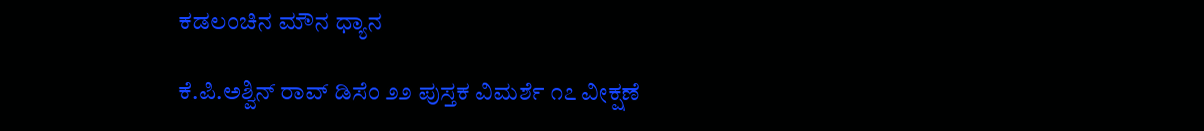ಕಡಲಂಚಿನ ಮೌನ ಧ್ಯಾನ

ಕೆ.ಪಿ.ಅಶ್ವಿನ್ ರಾವ್ ಡಿಸೆಂ ೨೨ ಪುಸ್ತಕ ವಿಮರ್ಶೆ ೧೭ ವೀಕ್ಷಣೆ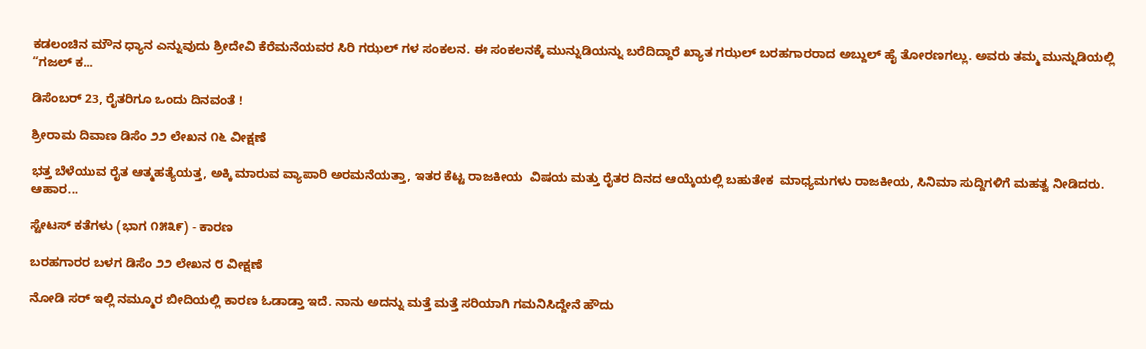ಕಡಲಂಚಿನ ಮೌನ ಧ್ಯಾನ ಎನ್ನುವುದು ಶ್ರೀದೇವಿ ಕೆರೆಮನೆಯವರ ಸಿರಿ ಗಝಲ್ ಗಳ ಸಂಕಲನ. ಈ ಸಂಕಲನಕ್ಕೆ ಮುನ್ನುಡಿಯನ್ನು ಬರೆದಿದ್ದಾರೆ ಖ್ಯಾತ ಗಝಲ್ ಬರಹಗಾರರಾದ ಅಬ್ದುಲ್ ಹೈ ತೋರಣಗಲ್ಲು. ಅವರು ತಮ್ಮ ಮುನ್ನುಡಿಯಲ್ಲಿ “ಗಜಲ್ ಕ...

ಡಿಸೆಂಬರ್ 23, ರೈತರಿಗೂ ಒಂದು ದಿನವಂತೆ !

ಶ್ರೀರಾಮ ದಿವಾಣ ಡಿಸೆಂ ೨೨ ಲೇಖನ ೧೬ ವೀಕ್ಷಣೆ

ಭತ್ತ ಬೆಳೆಯುವ ರೈತ ಆತ್ಮಹತ್ಯೆಯತ್ತ, ಅಕ್ಕಿ ಮಾರುವ ವ್ಯಾಪಾರಿ ಅರಮನೆಯತ್ತಾ, ಇತರ ಕೆಟ್ಟ ರಾಜಕೀಯ  ವಿಷಯ ಮತ್ತು ರೈತರ ದಿನದ ಆಯ್ಕೆಯಲ್ಲಿ ಬಹುತೇಕ  ಮಾಧ್ಯಮಗಳು ರಾಜಕೀಯ, ಸಿನಿಮಾ ಸುದ್ದಿಗಳಿಗೆ ಮಹತ್ವ ನೀಡಿದರು. ಆಹಾರ...

ಸ್ಟೇಟಸ್ ಕತೆಗಳು (ಭಾಗ ೧೫೩೯) - ಕಾರಣ

ಬರಹಗಾರರ ಬಳಗ ಡಿಸೆಂ ೨೨ ಲೇಖನ ೮ ವೀಕ್ಷಣೆ

ನೋಡಿ ಸರ್ ಇಲ್ಲಿ ನಮ್ಮೂರ ಬೀದಿಯಲ್ಲಿ ಕಾರಣ ಓಡಾಡ್ತಾ ಇದೆ. ನಾನು ಅದನ್ನು ಮತ್ತೆ ಮತ್ತೆ ಸರಿಯಾಗಿ ಗಮನಿಸಿದ್ದೇನೆ ಹೌದು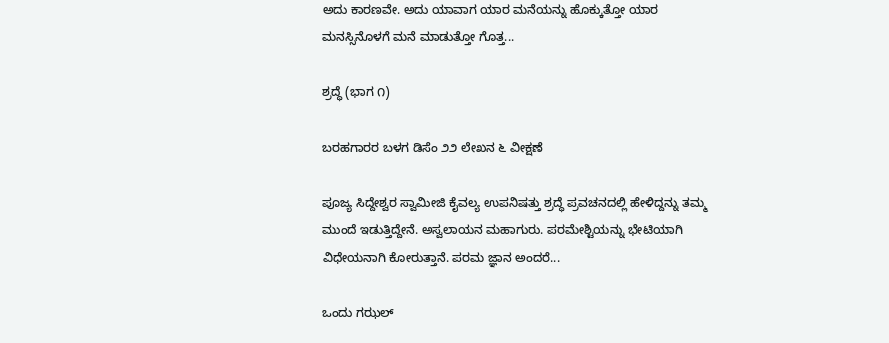ಅದು ಕಾರಣವೇ. ಅದು ಯಾವಾಗ ಯಾರ ಮನೆಯನ್ನು ಹೊಕ್ಕುತ್ತೋ ಯಾರ ಮನಸ್ಸಿನೊಳಗೆ ಮನೆ ಮಾಡುತ್ತೋ ಗೊತ್ತ...

ಶ್ರದ್ಧೆ (ಭಾಗ ೧)

ಬರಹಗಾರರ ಬಳಗ ಡಿಸೆಂ ೨೨ ಲೇಖನ ೬ ವೀಕ್ಷಣೆ

ಪೂಜ್ಯ ಸಿದ್ದೇಶ್ವರ ಸ್ವಾಮೀಜಿ ಕೈವಲ್ಯ ಉಪನಿಷತ್ತು ಶ್ರದ್ಧೆ ಪ್ರವಚನದಲ್ಲಿ ಹೇಳಿದ್ದನ್ನು ತಮ್ಮ ಮುಂದೆ ಇಡುತ್ತಿದ್ದೇನೆ. ಅಸ್ವಲಾಯನ ಮಹಾಗುರು. ಪರಮೇಶ್ಟಿಯನ್ನು ಭೇಟಿಯಾಗಿ ವಿಧೇಯನಾಗಿ ಕೋರುತ್ತಾನೆ. ಪರಮ ಜ್ಞಾನ ಅಂದರೆ...

ಒಂದು ಗಝಲ್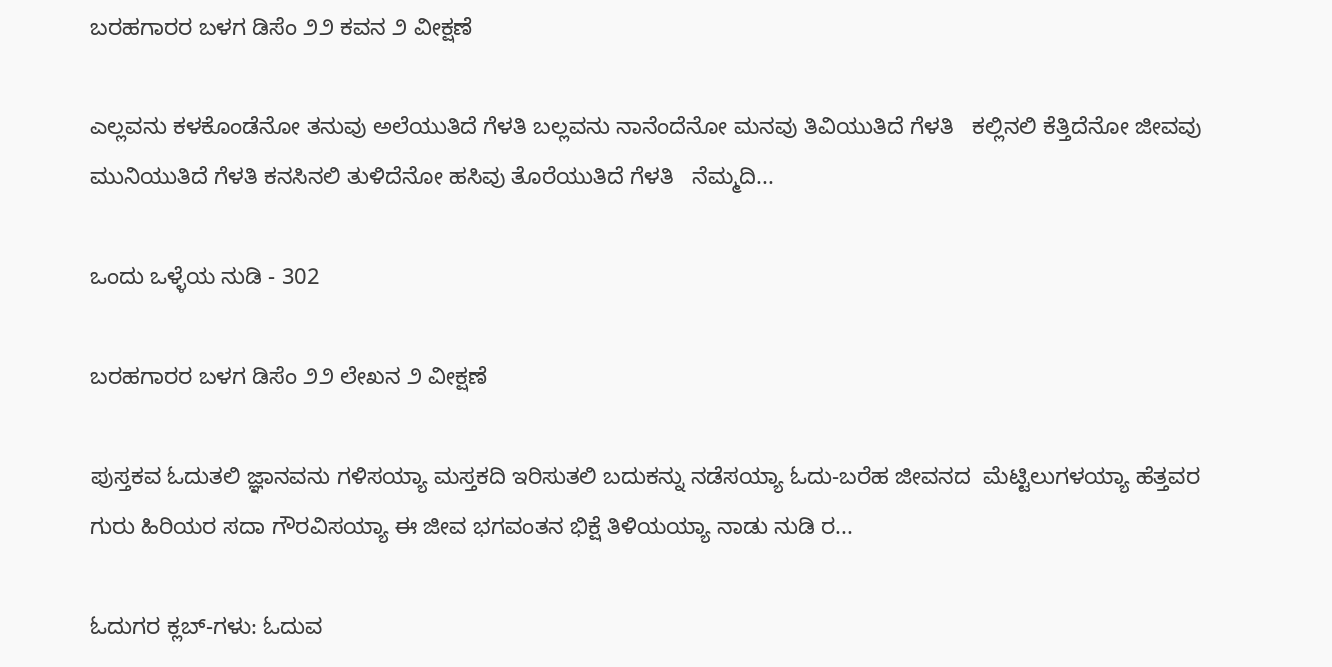ಬರಹಗಾರರ ಬಳಗ ಡಿಸೆಂ ೨೨ ಕವನ ೨ ವೀಕ್ಷಣೆ

ಎಲ್ಲವನು ಕಳಕೊಂಡೆನೋ ತನುವು ಅಲೆಯುತಿದೆ ಗೆಳತಿ ಬಲ್ಲವನು ನಾನೆಂದೆನೋ ಮನವು ತಿವಿಯುತಿದೆ ಗೆಳತಿ   ಕಲ್ಲಿನಲಿ ಕೆತ್ತಿದೆನೋ ಜೀವವು ಮುನಿಯುತಿದೆ ಗೆಳತಿ ಕನಸಿನಲಿ ತುಳಿದೆನೋ ಹಸಿವು ತೊರೆಯುತಿದೆ ಗೆಳತಿ   ನೆಮ್ಮದಿ...

ಒಂದು ಒಳ್ಳೆಯ ನುಡಿ - 302

ಬರಹಗಾರರ ಬಳಗ ಡಿಸೆಂ ೨೨ ಲೇಖನ ೨ ವೀಕ್ಷಣೆ

ಪುಸ್ತಕವ ಓದುತಲಿ ಜ್ಞಾನವನು ಗಳಿಸಯ್ಯಾ ಮಸ್ತಕದಿ ಇರಿಸುತಲಿ ಬದುಕನ್ನು ನಡೆಸಯ್ಯಾ ಓದು-ಬರೆಹ ಜೀವನದ  ಮೆಟ್ಟಿಲುಗಳಯ್ಯಾ ಹೆತ್ತವರ ಗುರು ಹಿರಿಯರ ಸದಾ ಗೌರವಿಸಯ್ಯಾ ಈ ಜೀವ ಭಗವಂತನ ಭಿಕ್ಷೆ ತಿಳಿಯಯ್ಯಾ ನಾಡು ನುಡಿ ರ...

ಓದುಗರ ಕ್ಲಬ್-ಗಳು: ಓದುವ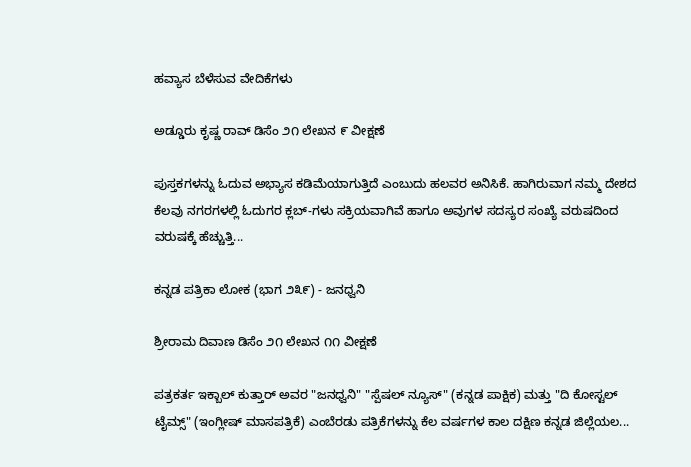ಹವ್ಯಾಸ ಬೆಳೆಸುವ ವೇದಿಕೆಗಳು

ಅಡ್ಡೂರು ಕೃಷ್ಣ ರಾವ್ ಡಿಸೆಂ ೨೧ ಲೇಖನ ೯ ವೀಕ್ಷಣೆ

ಪುಸ್ತಕಗಳನ್ನು ಓದುವ ಅಭ್ಯಾಸ ಕಡಿಮೆಯಾಗುತ್ತಿದೆ ಎಂಬುದು ಹಲವರ ಅನಿಸಿಕೆ. ಹಾಗಿರುವಾಗ ನಮ್ಮ ದೇಶದ ಕೆಲವು ನಗರಗಳಲ್ಲಿ ಓದುಗರ ಕ್ಲಬ್-ಗಳು ಸಕ್ರಿಯವಾಗಿವೆ ಹಾಗೂ ಅವುಗಳ ಸದಸ್ಯರ ಸಂಖ್ಯೆ ವರುಷದಿಂದ ವರುಷಕ್ಕೆ ಹೆಚ್ಚುತ್ತಿ...

ಕನ್ನಡ ಪತ್ರಿಕಾ ಲೋಕ (ಭಾಗ ೨೩೯) - ಜನಧ್ವನಿ

ಶ್ರೀರಾಮ ದಿವಾಣ ಡಿಸೆಂ ೨೧ ಲೇಖನ ೧೧ ವೀಕ್ಷಣೆ

ಪತ್ರಕರ್ತ ಇಕ್ಬಾಲ್ ಕುತ್ತಾರ್ ಅವರ "ಜನಧ್ವನಿ" "ಸ್ಪೆಷಲ್ ನ್ಯೂಸ್" (ಕನ್ನಡ ಪಾಕ್ಷಿಕ) ಮತ್ತು "ದಿ ಕೋಸ್ಟಲ್ ಟೈಮ್ಸ್" (ಇಂಗ್ಲೀಷ್ ಮಾಸಪತ್ರಿಕೆ) ಎಂಬೆರಡು ಪತ್ರಿಕೆಗಳನ್ನು ಕೆಲ ವರ್ಷಗಳ ಕಾಲ ದಕ್ಷಿಣ ಕನ್ನಡ ಜಿಲ್ಲೆಯಲ...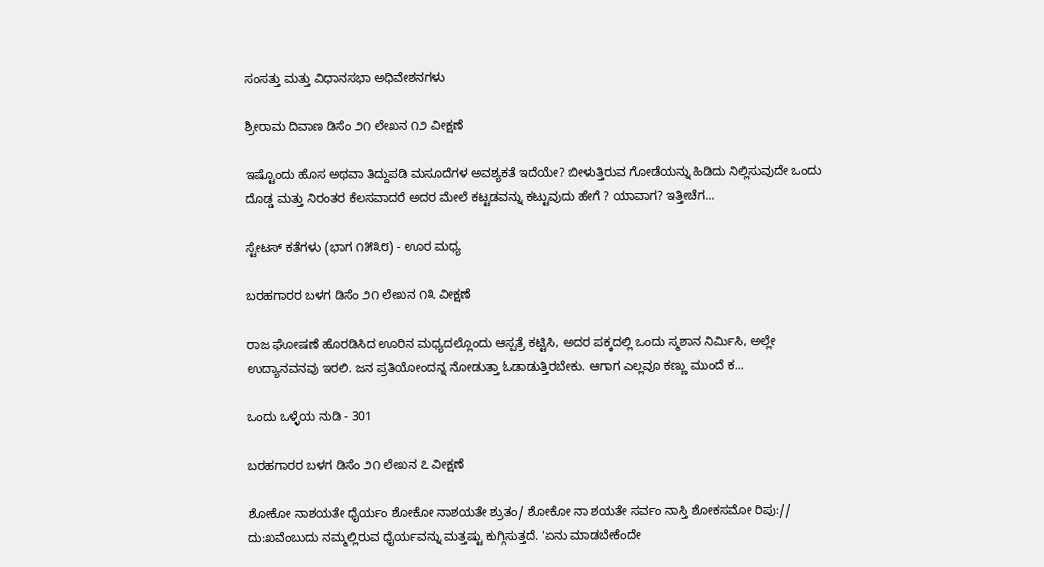ಸಂಸತ್ತು ಮತ್ತು ವಿಧಾನಸಭಾ ಅಧಿವೇಶನಗಳು

ಶ್ರೀರಾಮ ದಿವಾಣ ಡಿಸೆಂ ೨೧ ಲೇಖನ ೧೨ ವೀಕ್ಷಣೆ

ಇಷ್ಟೊಂದು ಹೊಸ ಅಥವಾ ತಿದ್ದುಪಡಿ ಮಸೂದೆಗಳ ಅವಶ್ಯಕತೆ ಇದೆಯೇ? ಬೀಳುತ್ತಿರುವ ಗೋಡೆಯನ್ನು ಹಿಡಿದು ನಿಲ್ಲಿಸುವುದೇ ಒಂದು ದೊಡ್ಡ ಮತ್ತು ನಿರಂತರ ಕೆಲಸವಾದರೆ ಅದರ ಮೇಲೆ ಕಟ್ಟಡವನ್ನು ಕಟ್ಟುವುದು ಹೇಗೆ ? ಯಾವಾಗ? ಇತ್ತೀಚೆಗ...

ಸ್ಟೇಟಸ್ ಕತೆಗಳು (ಭಾಗ ೧೫೩೮) - ಊರ ಮಧ್ಯ

ಬರಹಗಾರರ ಬಳಗ ಡಿಸೆಂ ೨೧ ಲೇಖನ ೧೩ ವೀಕ್ಷಣೆ

ರಾಜ ಘೋಷಣೆ ಹೊರಡಿಸಿದ ಊರಿನ ಮಧ್ಯದಲ್ಲೊಂದು ಆಸ್ಪತ್ರೆ ಕಟ್ಟಿಸಿ, ಅದರ ಪಕ್ಕದಲ್ಲಿ ಒಂದು ಸ್ಮಶಾನ ನಿರ್ಮಿಸಿ, ಅಲ್ಲೇ ಉದ್ಯಾನವನವು ಇರಲಿ. ಜನ ಪ್ರತಿಯೋಂದನ್ನ ನೋಡುತ್ತಾ ಓಡಾಡುತ್ತಿರಬೇಕು. ಆಗಾಗ ಎಲ್ಲವೂ ಕಣ್ಣು ಮುಂದೆ ಕ...

ಒಂದು ಒಳ್ಳೆಯ ನುಡಿ - 301

ಬರಹಗಾರರ ಬಳಗ ಡಿಸೆಂ ೨೧ ಲೇಖನ ೭ ವೀಕ್ಷಣೆ

ಶೋಕೋ ನಾಶಯತೇ ಧೈರ್ಯಂ ಶೋಕೋ ನಾಶಯತೇ ಶ್ರುತಂ/ ಶೋಕೋ ನಾ ಶಯತೇ ಸರ್ವಂ ನಾಸ್ತಿ ಶೋಕಸಮೋ ರಿಪು:// ದು:ಖವೆಂಬುದು ನಮ್ಮಲ್ಲಿರುವ ಧೈರ್ಯವನ್ನು ಮತ್ತಷ್ಟು ಕುಗ್ಗಿಸುತ್ತದೆ. 'ಏನು ಮಾಡಬೇಕೆಂದೇ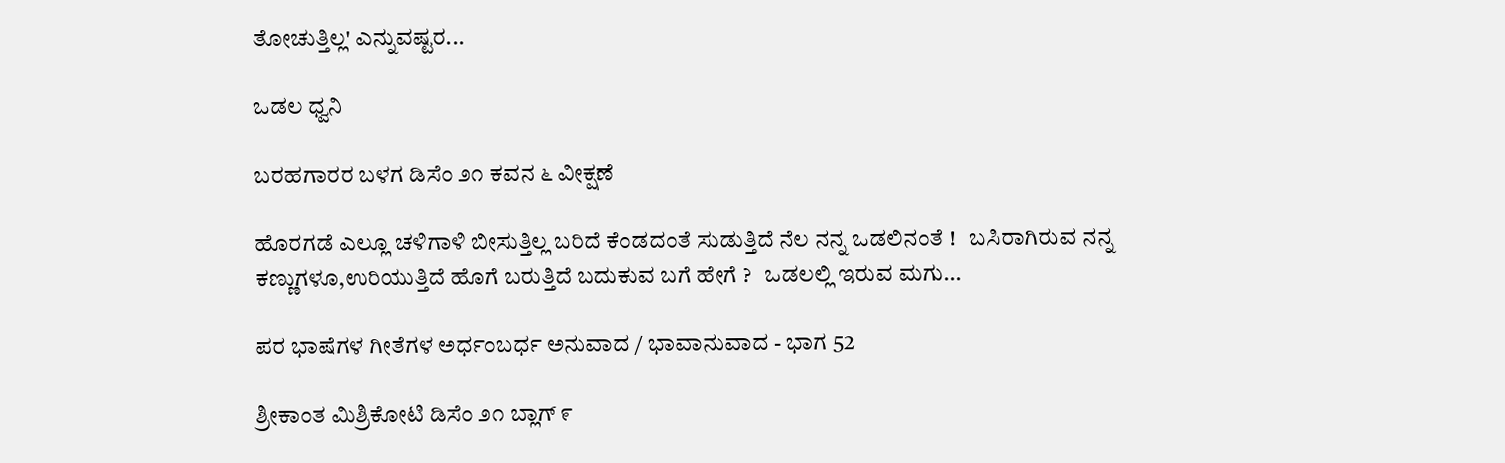ತೋಚುತ್ತಿಲ್ಲ' ಎನ್ನುವಷ್ಟರ...

ಒಡಲ ಧ್ವನಿ

ಬರಹಗಾರರ ಬಳಗ ಡಿಸೆಂ ೨೧ ಕವನ ೬ ವೀಕ್ಷಣೆ

ಹೊರಗಡೆ ಎಲ್ಲೂ ಚಳಿಗಾಳಿ ಬೀಸುತ್ತಿಲ್ಲ ಬರಿದೆ ಕೆಂಡದಂತೆ ಸುಡುತ್ತಿದೆ ನೆಲ ನನ್ನ ಒಡಲಿನಂತೆ !   ಬಸಿರಾಗಿರುವ ನನ್ನ ಕಣ್ಣುಗಳೂ,ಉರಿಯುತ್ತಿದೆ ಹೊಗೆ ಬರುತ್ತಿದೆ ಬದುಕುವ ಬಗೆ ಹೇಗೆ ?   ಒಡಲಲ್ಲಿ ಇರುವ ಮಗು...

ಪರ ಭಾಷೆಗಳ ಗೀತೆಗಳ ಅರ್ಧಂಬರ್ಧ ಅನುವಾದ / ಭಾವಾನುವಾದ - ಭಾಗ 52

ಶ್ರೀಕಾಂತ ಮಿಶ್ರಿಕೋಟಿ ಡಿಸೆಂ ೨೧ ಬ್ಲಾಗ್ ೯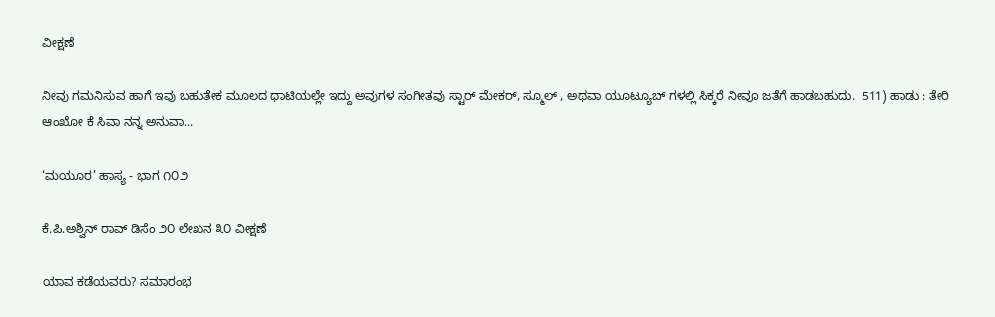ವೀಕ್ಷಣೆ

ನೀವು ಗಮನಿಸುವ ಹಾಗೆ ಇವು ಬಹುತೇಕ ಮೂಲದ ಧಾಟಿಯಲ್ಲೇ ಇದ್ದು ಅವುಗಳ ಸಂಗೀತವು ಸ್ಟಾರ್ ಮೇಕರ್, ಸ್ಮೂಲ್ , ಅಥವಾ ಯೂಟ್ಯೂಬ್ ಗಳಲ್ಲಿ ಸಿಕ್ಕರೆ ನೀವೂ ಜತೆಗೆ ಹಾಡಬಹುದು.  511) ಹಾಡು : ತೇರಿ ಆಂಖೋ ಕೆ ಸಿವಾ ನನ್ನ ಅನುವಾ...

‘ಮಯೂರ’ ಹಾಸ್ಯ - ಭಾಗ ೧೦೨

ಕೆ.ಪಿ.ಅಶ್ವಿನ್ ರಾವ್ ಡಿಸೆಂ ೨೦ ಲೇಖನ ೩೦ ವೀಕ್ಷಣೆ

ಯಾವ ಕಡೆಯವರು? ಸಮಾರಂಭ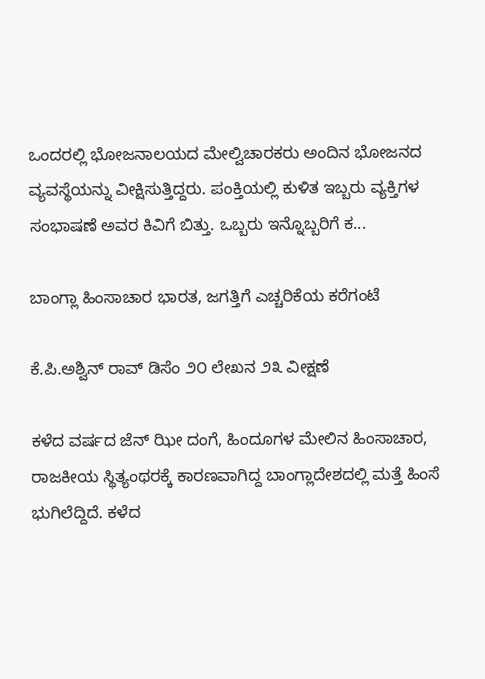ಒಂದರಲ್ಲಿ ಭೋಜನಾಲಯದ ಮೇಲ್ವಿಚಾರಕರು ಅಂದಿನ ಭೋಜನದ ವ್ಯವಸ್ಥೆಯನ್ನು ವೀಕ್ಷಿಸುತ್ತಿದ್ದರು. ಪಂಕ್ತಿಯಲ್ಲಿ ಕುಳಿತ ಇಬ್ಬರು ವ್ಯಕ್ತಿಗಳ ಸಂಭಾಷಣೆ ಅವರ ಕಿವಿಗೆ ಬಿತ್ತು. ಒಬ್ಬರು ಇನ್ನೊಬ್ಬರಿಗೆ ಕ...

ಬಾಂಗ್ಲಾ ಹಿಂಸಾಚಾರ ಭಾರತ, ಜಗತ್ತಿಗೆ ಎಚ್ಚರಿಕೆಯ ಕರೆಗಂಟೆ

ಕೆ.ಪಿ.ಅಶ್ವಿನ್ ರಾವ್ ಡಿಸೆಂ ೨೦ ಲೇಖನ ೨೩ ವೀಕ್ಷಣೆ

ಕಳೆದ ವರ್ಷದ ಜೆನ್ ಝೀ ದಂಗೆ, ಹಿಂದೂಗಳ ಮೇಲಿನ ಹಿಂಸಾಚಾರ, ರಾಜಕೀಯ ಸ್ಥಿತ್ಯಂಥರಕ್ಕೆ ಕಾರಣವಾಗಿದ್ದ ಬಾಂಗ್ಲಾದೇಶದಲ್ಲಿ ಮತ್ತೆ ಹಿಂಸೆ ಭುಗಿಲೆದ್ದಿದೆ. ಕಳೆದ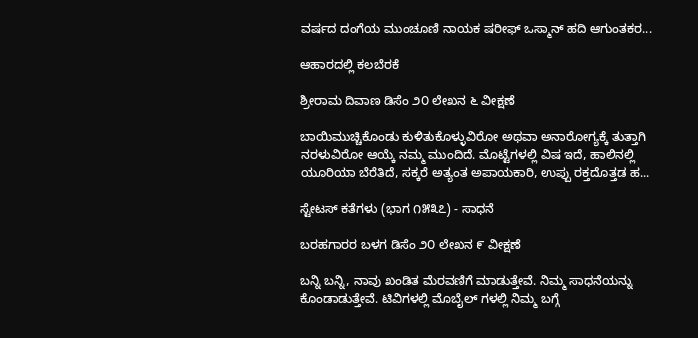ವರ್ಷದ ದಂಗೆಯ ಮುಂಚೂಣಿ ನಾಯಕ ಷರೀಫ್ ಒಸ್ಮಾನ್ ಹದಿ ಆಗುಂತಕರ...

ಆಹಾರದಲ್ಲಿ ಕಲಬೆರಕೆ

ಶ್ರೀರಾಮ ದಿವಾಣ ಡಿಸೆಂ ೨೦ ಲೇಖನ ೬ ವೀಕ್ಷಣೆ

ಬಾಯಿಮುಚ್ಚಿಕೊಂಡು ಕುಳಿತುಕೊಳ್ಳುವಿರೋ ಅಥವಾ ಅನಾರೋಗ್ಯಕ್ಕೆ ತುತ್ತಾಗಿ ನರಳುವಿರೋ ಆಯ್ಕೆ ನಮ್ಮ ಮುಂದಿದೆ. ಮೊಟ್ಟೆಗಳಲ್ಲಿ ವಿಷ ಇದೆ, ಹಾಲಿನಲ್ಲಿ ಯೂರಿಯಾ ಬೆರೆತಿದೆ, ಸಕ್ಕರೆ ಅತ್ಯಂತ ಅಪಾಯಕಾರಿ, ಉಪ್ಪು ರಕ್ತದೊತ್ತಡ ಹ...

ಸ್ಟೇಟಸ್ ಕತೆಗಳು (ಭಾಗ ೧೫೩೭) - ಸಾಧನೆ

ಬರಹಗಾರರ ಬಳಗ ಡಿಸೆಂ ೨೦ ಲೇಖನ ೯ ವೀಕ್ಷಣೆ

ಬನ್ನಿ ಬನ್ನಿ, ನಾವು ಖಂಡಿತ ಮೆರವಣಿಗೆ ಮಾಡುತ್ತೇವೆ. ನಿಮ್ಮ ಸಾಧನೆಯನ್ನು ಕೊಂಡಾಡುತ್ತೇವೆ. ಟಿವಿಗಳಲ್ಲಿ ಮೊಬೈಲ್ ಗಳಲ್ಲಿ ನಿಮ್ಮ ಬಗ್ಗೆ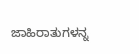ಜಾಹಿರಾತುಗಳನ್ನ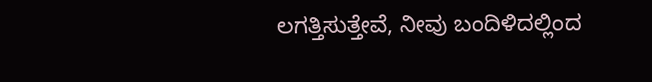ಲಗತ್ತಿಸುತ್ತೇವೆ, ನೀವು ಬಂದಿಳಿದಲ್ಲಿಂದ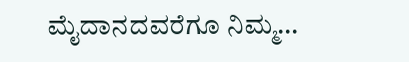ಮೈದಾನದವರೆಗೂ ನಿಮ್ಮ...